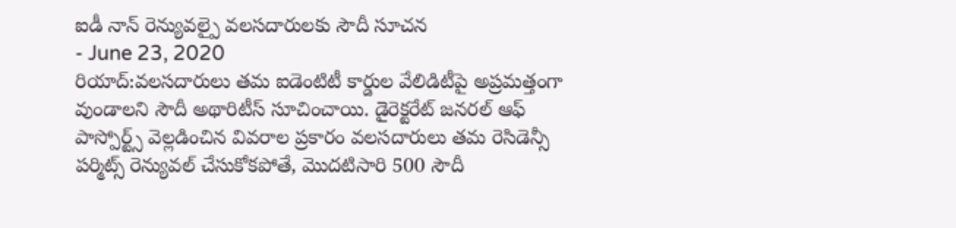ఐడీ నాన్ రెన్యువల్పై వలసదారులకు సౌదీ సూచన
- June 23, 2020
రియాద్:వలసదారులు తమ ఐడెంటిటీ కార్డుల వేలిడిటీపై అప్రమత్తంగా వుండాలని సౌదీ అథారిటీస్ సూచించాయి. డైరెక్టరేట్ జనరల్ ఆఫ్ పాస్పోర్ట్స్ వెల్లడించిన వివరాల ప్రకారం వలసదారులు తమ రెసిడెన్సీ పర్మిట్స్ రెన్యువల్ చేసుకోకపోతే, మొదటిసారి 500 సౌదీ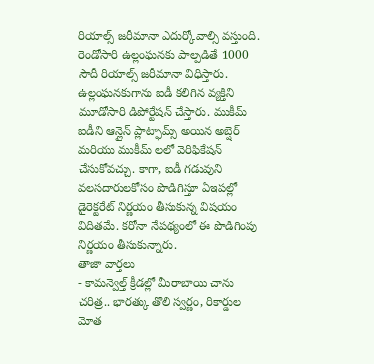రియాల్స్ జరీమానా ఎదుర్కోవాల్సి వస్తుంది. రెండోసారి ఉల్లంఘనకు పాల్పడితే 1000 సౌదీ రియాల్స్ జరీమానా విధిస్తారు. ఉల్లంఘనకుగాను ఐడీ కలిగిన వ్యక్తిని మూడోసారి డిపోర్టేషన్ చేస్తారు. ముకీమ్ ఐడీని ఆన్లైన్ ప్లాట్ఫామ్స్ అయిన అబ్షెర్ మరియు ముకీమ్ లలో వెరిఫికేషన్ చేసుకోవచ్చు. కాగా, ఐడీ గడువుని వలసదారులకోసం పొడిగిస్తూ ఏఇపల్లో డైరెక్టరేట్ నిర్ణయం తీసుకున్న విషయం విదితమే. కరోనా నేపథ్యంలో ఈ పొడిగింపు నిర్ణయం తీసుకున్నారు.
తాజా వార్తలు
- కామన్వెల్త్ క్రీడల్లో మీరాబాయి చాను చరిత్ర.. భారత్కు తొలి స్వర్ణం, రికార్డుల మోత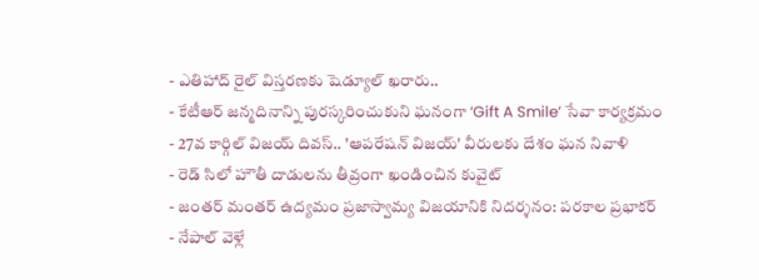- ఎతిహాద్ రైల్ విస్తరణకు షెడ్యూల్ ఖరారు..
- కేటీఆర్ జన్మదినాన్ని పురస్కరించుకుని ఘనంగా ‘Gift A Smile’ సేవా కార్యక్రమం
- 27వ కార్గిల్ విజయ్ దివస్.. 'ఆపరేషన్ విజయ్' వీరులకు దేశం ఘన నివాళి
- రెడ్ సిలో హౌతీ దాడులను తీవ్రంగా ఖండించిన కువైట్
- జంతర్ మంతర్ ఉద్యమం ప్రజాస్వామ్య విజయానికి నిదర్శనం: పరకాల ప్రభాకర్
- నేపాల్ వెళ్లే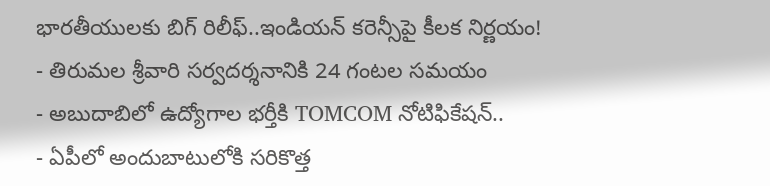భారతీయులకు బిగ్ రిలీఫ్..ఇండియన్ కరెన్సీపై కీలక నిర్ణయం!
- తిరుమల శ్రీవారి సర్వదర్శనానికి 24 గంటల సమయం
- అబుదాబిలో ఉద్యోగాల భర్తీకి TOMCOM నోటిఫికేషన్..
- ఏపీలో అందుబాటులోకి సరికొత్త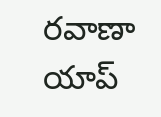రవాణా యాప్